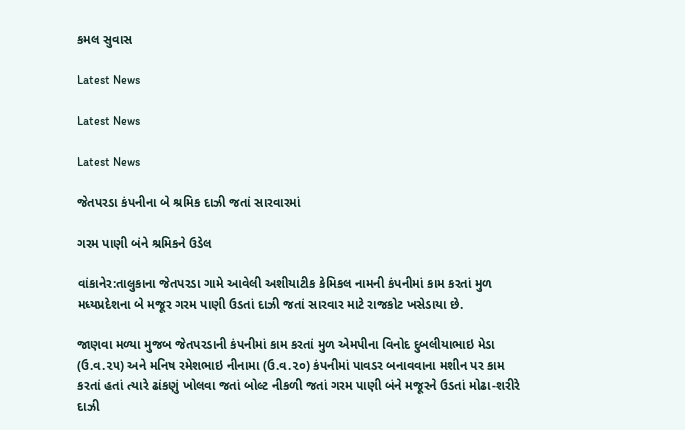કમલ સુવાસ

Latest News

Latest News

Latest News

જેતપરડા કંપનીના બે શ્રમિક દાઝી જતાં સારવારમાં

ગરમ પાણી બંને શ્રમિકને ઉડેલ

વાંકાનેર:તાલુકાના જેતપરડા ગામે આવેલી અશીયાટીક કેમિકલ નામની કંપનીમાં કામ કરતાં મુળ મધ્યપ્રદેશના બે મજૂર ગરમ પાણી ઉડતાં દાઝી જતાં સારવાર માટે રાજકોટ ખસેડાયા છે.

જાણવા મળ્યા મુજબ જેતપરડાની કંપનીમાં કામ કરતાં મુળ એમપીના વિનોદ દુબલીયાભાઇ મેડા (ઉ.વ.૨૫) અને મનિષ રમેશભાઇ નીનામા (ઉ.વ.૨૦) કંપનીમાં પાવડર બનાવવાના મશીન પર કામ કરતાં હતાં ત્યારે ઢાંકણું ખોલવા જતાં બોલ્ટ નીકળી જતાં ગરમ પાણી બંને મજૂરને ઉડતાં મોઢા-શરીરે દાઝી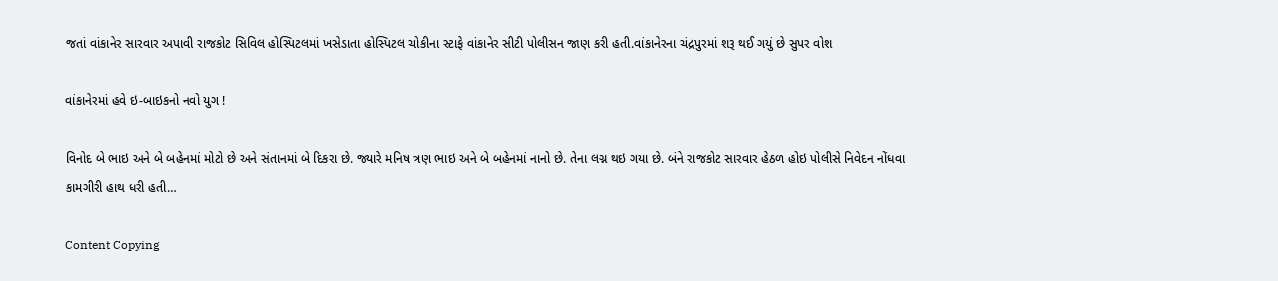જતાં વાંકાનેર સારવાર અપાવી રાજકોટ સિવિલ હોસ્પિટલમાં ખસેડાતા હોસ્પિટલ ચોકીના સ્ટાફે વાંકાનેર સીટી પોલીસન જાણ કરી હતી.વાંકાનેરના ચંદ્રપુરમાં શરૂ થઈ ગયું છે સુપર વોશ

વાંકાનેરમાં હવે ઇ-બાઇકનો નવો યુગ !

વિનોદ બે ભાઇ અને બે બહેનમાં મોટો છે અને સંતાનમાં બે દિકરા છે. જ્યારે મનિષ ત્રણ ભાઇ અને બે બહેનમાં નાનો છે. તેના લગ્ન થઇ ગયા છે. બંને રાજકોટ સારવાર હેઠળ હોઇ પોલીસે નિવેદન નોંધવા કામગીરી હાથ ધરી હતી…

Content Copying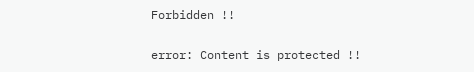Forbidden !!

error: Content is protected !!